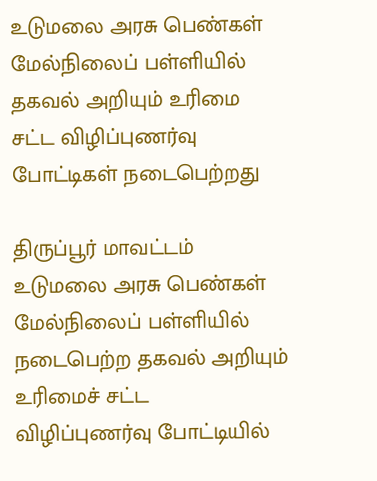உடுமலை அரசு பெண்கள் மேல்நிலைப் பள்ளியில் தகவல் அறியும் உரிமை சட்ட விழிப்புணர்வு போட்டிகள் நடைபெற்றது

திருப்பூர் மாவட்டம் உடுமலை அரசு பெண்கள் மேல்நிலைப் பள்ளியில் நடைபெற்ற தகவல் அறியும் உரிமைச் சட்ட விழிப்புணர்வு போட்டியில்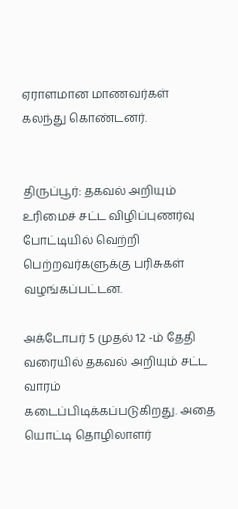ஏராளமான மாணவர்கள் கலந்து கொண்டனர்.


திருப்பூர்: தகவல் அறியும் உரிமைச் சட்ட விழிப்புணர்வு போட்டியில் வெற்றி பெற்றவர்களுக்கு பரிசுகள் வழங்கப்பட்டன.

அக்டோபர் 5 முதல் 12 -ம் தேதி வரையில் தகவல் அறியும் சட்ட வாரம் கடைப்பிடிக்கப்படுகிறது. அதை யொட்டி தொழிலாளர்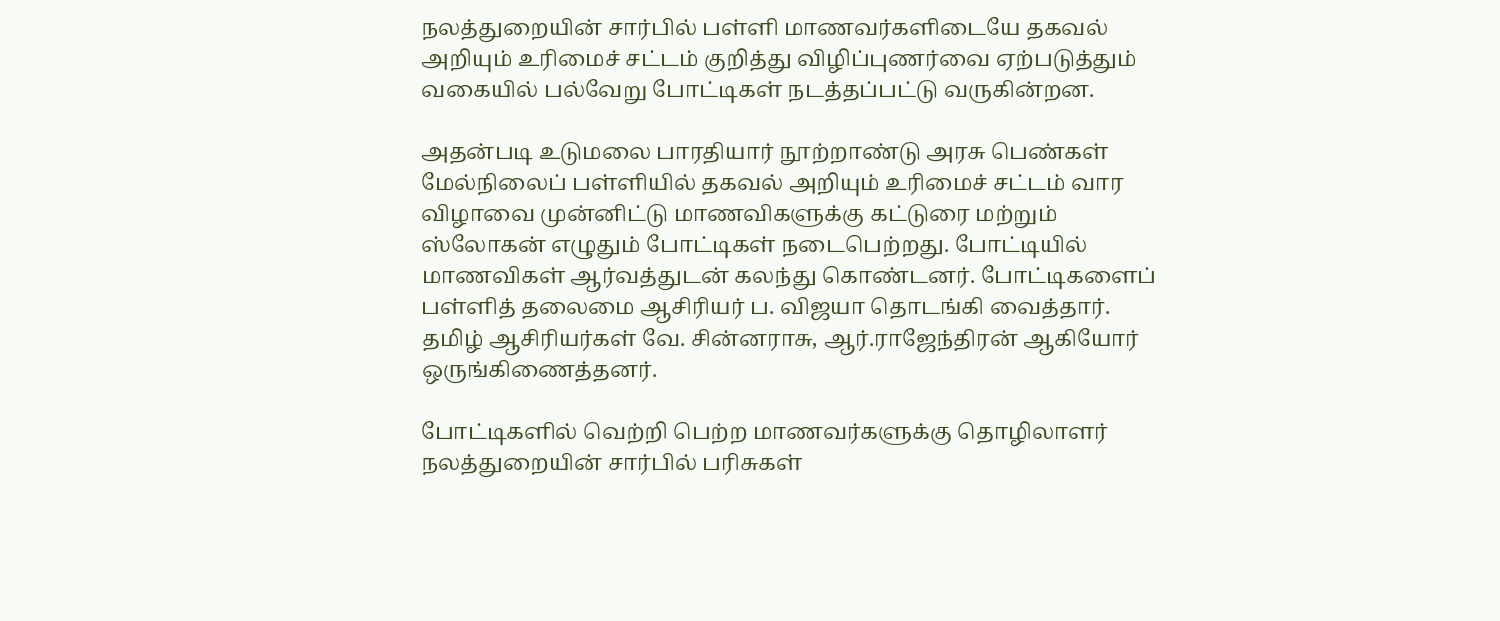நலத்துறையின் சார்பில் பள்ளி மாணவர்களிடையே தகவல் அறியும் உரிமைச் சட்டம் குறித்து விழிப்புணர்வை ஏற்படுத்தும் வகையில் பல்வேறு போட்டிகள் நடத்தப்பட்டு வருகின்றன.

அதன்படி உடுமலை பாரதியார் நூற்றாண்டு அரசு பெண்கள் மேல்நிலைப் பள்ளியில் தகவல் அறியும் உரிமைச் சட்டம் வார விழாவை முன்னிட்டு மாணவிகளுக்கு கட்டுரை மற்றும் ஸ்லோகன் எழுதும் போட்டிகள் நடைபெற்றது. போட்டியில் மாணவிகள் ஆர்வத்துடன் கலந்து கொண்டனர். போட்டிகளைப் பள்ளித் தலைமை ஆசிரியர் ப. விஜயா தொடங்கி வைத்தார். தமிழ் ஆசிரியர்கள் வே. சின்னராசு, ஆர்.ராஜேந்திரன் ஆகியோர் ஒருங்கிணைத்தனர்.

போட்டிகளில் வெற்றி பெற்ற மாணவர்களுக்கு தொழிலாளர் நலத்துறையின் சார்பில் பரிசுகள்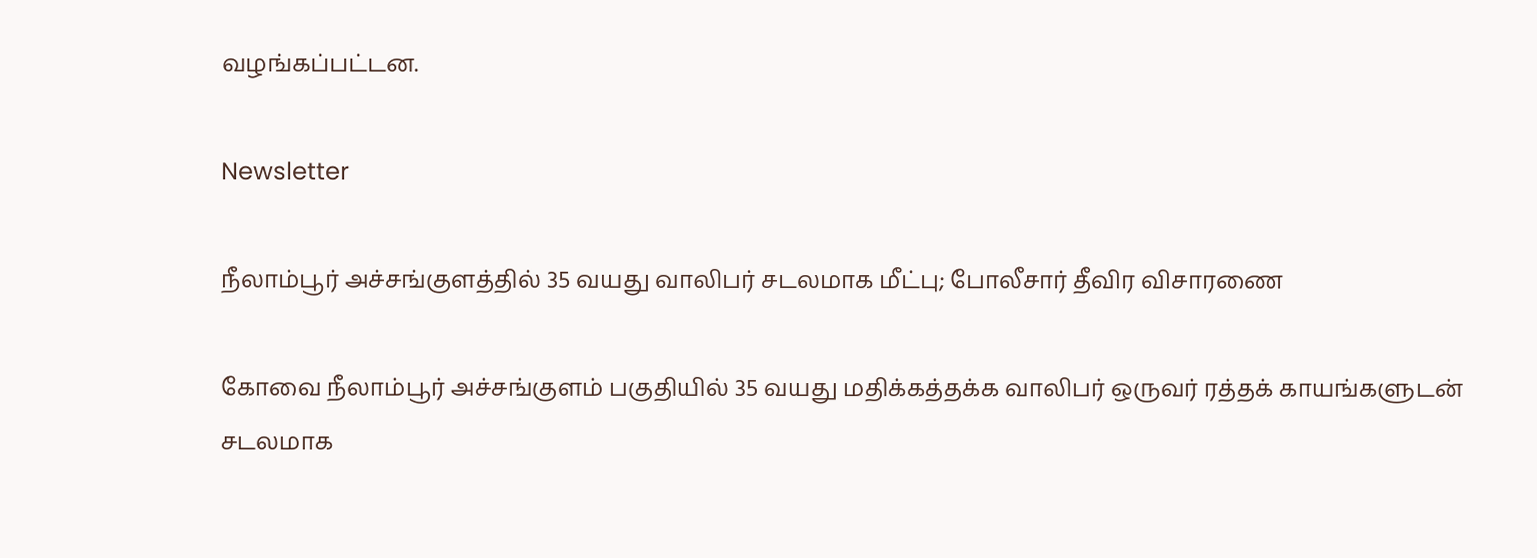வழங்கப்பட்டன.

Newsletter

நீலாம்பூர் அச்சங்குளத்தில் 35 வயது வாலிபர் சடலமாக மீட்பு; போலீசார் தீவிர விசாரணை

கோவை நீலாம்பூர் அச்சங்குளம் பகுதியில் 35 வயது மதிக்கத்தக்க வாலிபர் ஒருவர் ரத்தக் காயங்களுடன் சடலமாக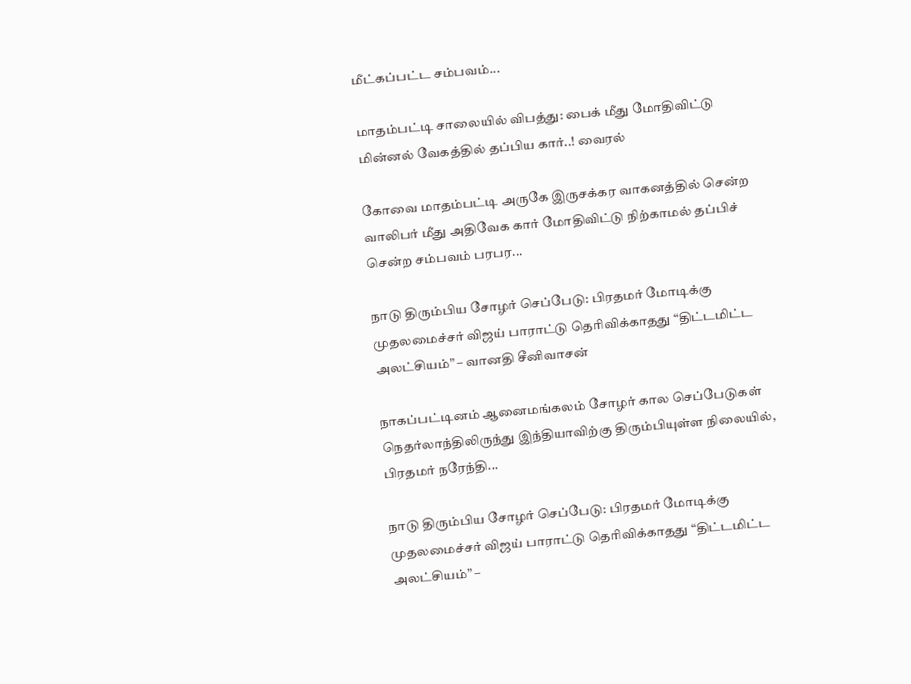மீட்கப்பட்ட சம்பவம்...

மாதம்பட்டி சாலையில் விபத்து: பைக் மீது மோதிவிட்டு மின்னல் வேகத்தில் தப்பிய கார்..! வைரல்

கோவை மாதம்பட்டி அருகே இருசக்கர வாகனத்தில் சென்ற வாலிபர் மீது அதிவேக கார் மோதிவிட்டு நிற்காமல் தப்பிச் சென்ற சம்பவம் பரபர...

நாடு திரும்பிய சோழர் செப்பேடு: பிரதமர் மோடிக்கு முதலமைச்சர் விஜய் பாராட்டு தெரிவிக்காதது “திட்டமிட்ட அலட்சியம்” – வானதி சீனிவாசன்

நாகப்பட்டினம் ஆனைமங்கலம் சோழர் கால செப்பேடுகள் நெதர்லாந்திலிருந்து இந்தியாவிற்கு திரும்பியுள்ள நிலையில், பிரதமர் நரேந்தி...

நாடு திரும்பிய சோழர் செப்பேடு: பிரதமர் மோடிக்கு முதலமைச்சர் விஜய் பாராட்டு தெரிவிக்காதது “திட்டமிட்ட அலட்சியம்” –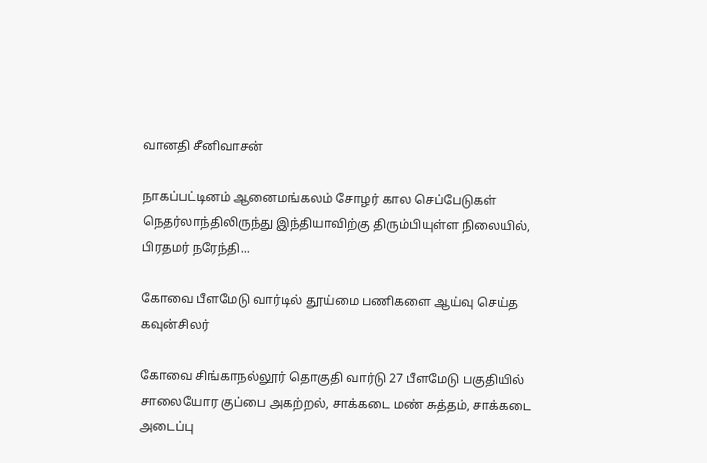வானதி சீனிவாசன்

நாகப்பட்டினம் ஆனைமங்கலம் சோழர் கால செப்பேடுகள் நெதர்லாந்திலிருந்து இந்தியாவிற்கு திரும்பியுள்ள நிலையில், பிரதமர் நரேந்தி...

கோவை பீளமேடு வார்டில் தூய்மை பணிகளை ஆய்வு செய்த கவுன்சிலர்

கோவை சிங்காநல்லூர் தொகுதி வார்டு 27 பீளமேடு பகுதியில் சாலையோர குப்பை அகற்றல், சாக்கடை மண் சுத்தம், சாக்கடை அடைப்பு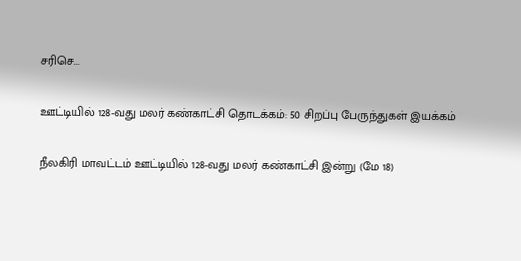சரிசெ...

ஊட்டியில் 128-வது மலர் கண்காட்சி தொடக்கம்: 50 சிறப்பு பேருந்துகள் இயக்கம்

நீலகிரி மாவட்டம் ஊட்டியில் 128-வது மலர் கண்காட்சி இன்று (மே 18)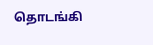தொடங்கி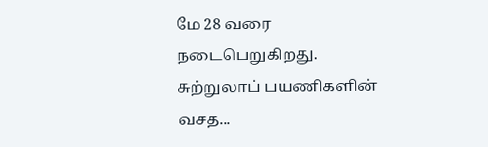மே 28 வரை நடைபெறுகிறது. சுற்றுலாப் பயணிகளின் வசத...